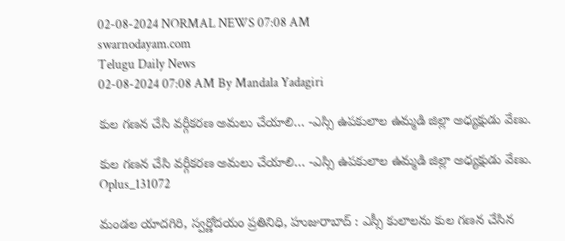02-08-2024 NORMAL NEWS 07:08 AM
swarnodayam.com
Telugu Daily News
02-08-2024 07:08 AM By Mandala Yadagiri

కుల గణన చేసి వర్గీకరణ అమలు చేయాలి… -ఎస్సి ఉపకులాల ఉమ్మడి జిల్లా అధ్యక్షుడు వేణు.

కుల గణన చేసి వర్గీకరణ అమలు చేయాలి… -ఎస్సి ఉపకులాల ఉమ్మడి జిల్లా అధ్యక్షుడు వేణు.
Oplus_131072

మండల యాదగిరి, స్వర్ణోదయం ప్రతినిధి, హుజురాబాద్ : ఎస్సీ కులాలను కుల గణన చేసిన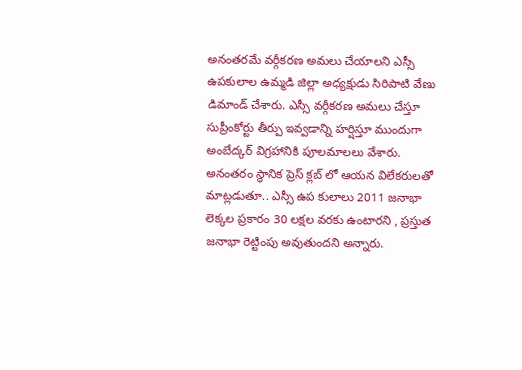అనంతరమే వర్గీకరణ అమలు చేయాలని ఎస్సీ ఉపకులాల ఉమ్మడి జిల్లా అధ్యక్షుడు సిరిపాటి వేణు డిమాండ్ చేశారు. ఎస్సీ వర్గీకరణ అమలు చేస్తూ సుప్రీంకోర్టు తీర్పు ఇవ్వడాన్ని హర్షిస్తూ ముందుగా అంబేద్కర్ విగ్రహానికి పూలమాలలు వేశారు. అనంతరం స్థానిక ప్రెస్ క్లబ్ లో ఆయన విలేకరులతో మాట్లడుతూ.. ఎస్సీ ఉప కులాలు 2011 జనాభా లెక్కల ప్రకారం 30 లక్షల వరకు ఉంటారని , ప్రస్తుత జనాభా రెట్టింపు అవుతుందని అన్నారు.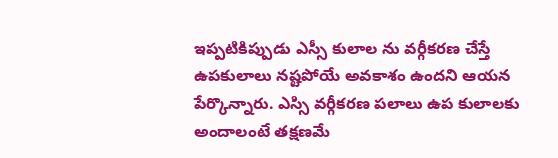ఇప్పటికిప్పుడు ఎస్సీ కులాల ను వర్గీకరణ చేస్తే ఉపకులాలు నష్టపోయే అవకాశం ఉందని ఆయన పేర్కొన్నారు. ఎస్సి వర్గీకరణ పలాలు ఉప కులాలకు అందాలంటే తక్షణమే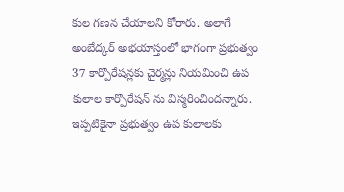కుల గణన చేయాలని కోరారు. అలాగే అంబేద్కర్ అభయాస్తంలో భాగంగా ప్రభుత్వం 37 కార్పొరేషన్లకు చైర్మన్లు నియమించి ఉప కులాల కార్పొరేషన్ ను విస్మరించిందన్నారు. ఇప్పటికైనా ప్రభుత్వం ఉప కులాలకు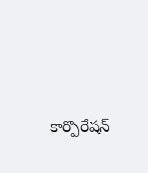కార్పొరేషన్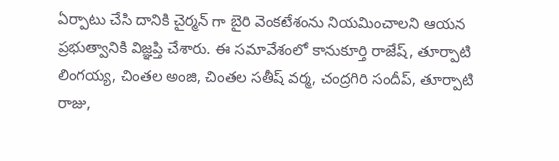ఏర్పాటు చేసి దానికి చైర్మన్ గా బైరి వెంకటేశంను నియమించాలని ఆయన ప్రభుత్వానికి విజ్ఞప్తి చేశారు. ఈ సమావేశంలో కానుకూర్తి రాజేష్, తూర్పాటి లింగయ్య, చింతల అంజి, చింతల సతీష్ వర్మ, చంద్రగిరి సందీప్, తూర్పాటి రాజు,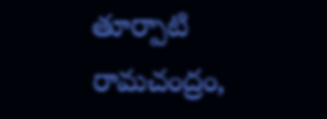తూర్పాటి రామచంద్రం,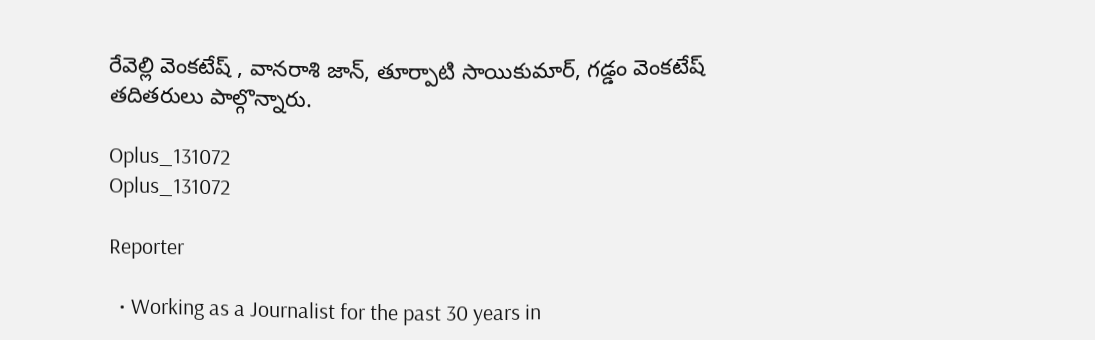రేవెల్లి వెంకటేష్ , వానరాశి జాన్, తూర్పాటి సాయికుమార్, గడ్డం వెంకటేష్ తదితరులు పాల్గొన్నారు.

Oplus_131072
Oplus_131072

Reporter

  • Working as a Journalist for the past 30 years in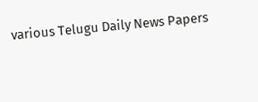various Telugu Daily News Papers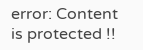error: Content is protected !!